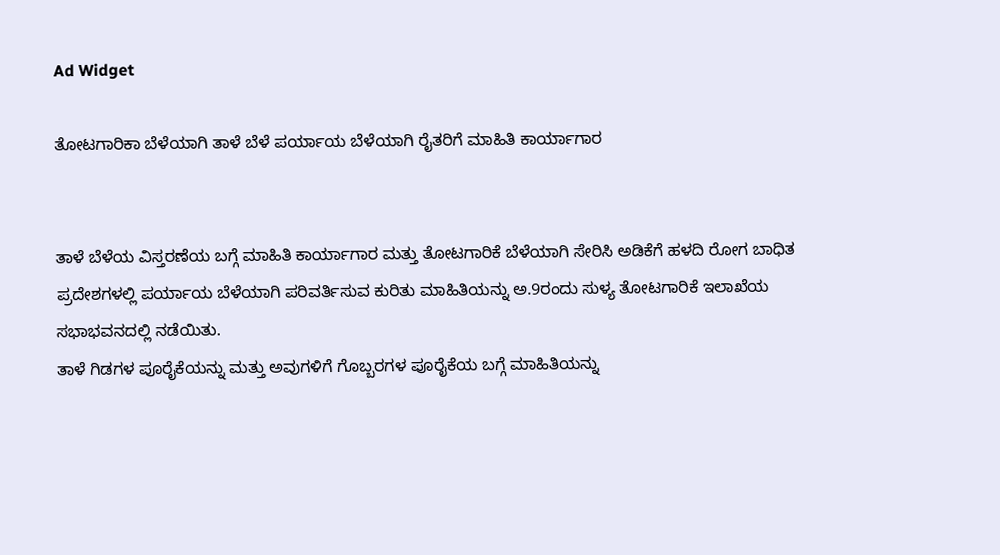Ad Widget

ತೋಟಗಾರಿಕಾ ಬೆಳೆಯಾಗಿ ತಾಳೆ ಬೆಳೆ ಪರ್ಯಾಯ ಬೆಳೆಯಾಗಿ ರೈತರಿಗೆ ಮಾಹಿತಿ ಕಾರ್ಯಾಗಾರ


ತಾಳೆ ಬೆಳೆಯ ವಿಸ್ತರಣೆಯ ಬಗ್ಗೆ ಮಾಹಿತಿ ಕಾರ್ಯಾಗಾರ ಮತ್ತು ತೋಟಗಾರಿಕೆ ಬೆಳೆಯಾಗಿ ಸೇರಿಸಿ ಅಡಿಕೆಗೆ ಹಳದಿ ರೋಗ ಬಾಧಿತ ಪ್ರದೇಶಗಳಲ್ಲಿ ಪರ್ಯಾಯ ಬೆಳೆಯಾಗಿ ಪರಿವರ್ತಿಸುವ ಕುರಿತು ಮಾಹಿತಿಯನ್ನು ಅ.9ರಂದು ಸುಳ್ಯ ತೋಟಗಾರಿಕೆ ಇಲಾಖೆಯ ಸಭಾಭವನದಲ್ಲಿ ನಡೆಯಿತು.
ತಾಳೆ ಗಿಡಗಳ ಪೂರೈಕೆಯನ್ನು ಮತ್ತು ಅವುಗಳಿಗೆ ಗೊಬ್ಬರಗಳ ಪೂರೈಕೆಯ ಬಗ್ಗೆ ಮಾಹಿತಿಯನ್ನು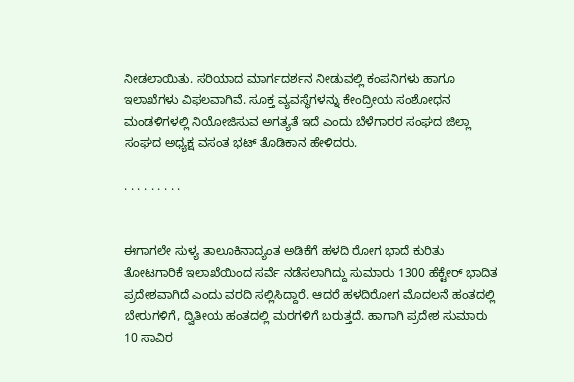ನೀಡಲಾಯಿತು. ಸರಿಯಾದ ಮಾರ್ಗದರ್ಶನ ನೀಡುವಲ್ಲಿ ಕಂಪನಿಗಳು ಹಾಗೂ ಇಲಾಖೆಗಳು ವಿಫಲವಾಗಿವೆ. ಸೂಕ್ತ ವ್ಯವಸ್ಥೆಗಳನ್ನು ಕೇಂದ್ರೀಯ ಸಂಶೋಧನ ಮಂಡಳಿಗಳಲ್ಲಿ ನಿಯೋಜಿಸುವ ಅಗತ್ಯತೆ ಇದೆ ಎಂದು ಬೆಳೆಗಾರರ ಸಂಘದ ಜಿಲ್ಲಾ ಸಂಘದ ಅಧ್ಯಕ್ಷ ವಸಂತ ಭಟ್ ತೊಡಿಕಾನ ಹೇಳಿದರು.

. . . . . . . . .


ಈಗಾಗಲೇ ಸುಳ್ಯ ತಾಲೂಕಿನಾದ್ಯಂತ ಅಡಿಕೆಗೆ ಹಳದಿ ರೋಗ ಭಾದೆ ಕುರಿತು ತೋಟಗಾರಿಕೆ ಇಲಾಖೆಯಿಂದ ಸರ್ವೆ ನಡೆಸಲಾಗಿದ್ದು ಸುಮಾರು 1300 ಹೆಕ್ಟೇರ್ ಭಾದಿತ ಪ್ರದೇಶವಾಗಿದೆ ಎಂದು ವರದಿ ಸಲ್ಲಿಸಿದ್ದಾರೆ. ಆದರೆ ಹಳದಿರೋಗ ಮೊದಲನೆ ಹಂತದಲ್ಲಿ ಬೇರುಗಳಿಗೆ, ದ್ವಿತೀಯ ಹಂತದಲ್ಲಿ ಮರಗಳಿಗೆ ಬರುತ್ತದೆ. ಹಾಗಾಗಿ ಪ್ರದೇಶ ಸುಮಾರು 10 ಸಾವಿರ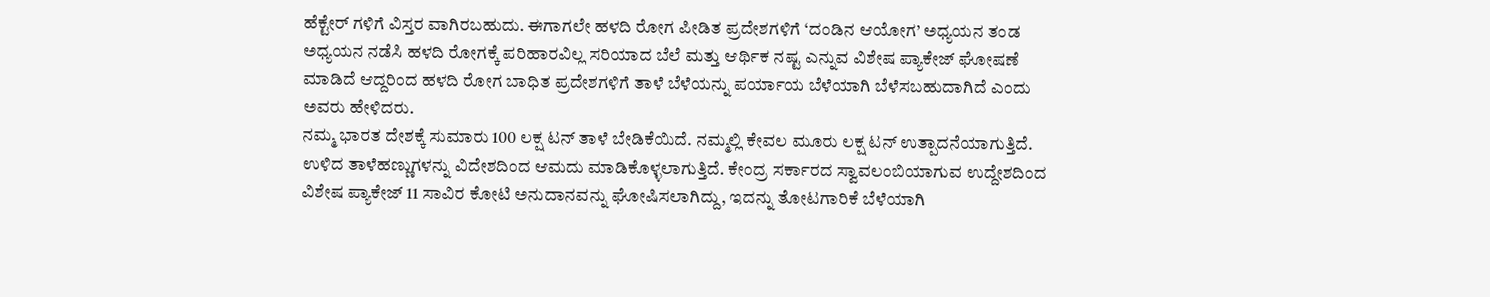ಹೆಕ್ಟೇರ್ ಗಳಿಗೆ ವಿಸ್ತರ ವಾಗಿರಬಹುದು. ಈಗಾಗಲೇ ಹಳದಿ ರೋಗ ಪೀಡಿತ ಪ್ರದೇಶಗಳಿಗೆ ‘ದಂಡಿನ ಆಯೋಗ’ ಅಧ್ಯಯನ ತಂಡ ಅಧ್ಯಯನ ನಡೆಸಿ ಹಳದಿ ರೋಗಕ್ಕೆ ಪರಿಹಾರವಿಲ್ಲ ಸರಿಯಾದ ಬೆಲೆ ಮತ್ತು ಆರ್ಥಿಕ ನಷ್ಟ ಎನ್ನುವ ವಿಶೇಷ ಪ್ಯಾಕೇಜ್ ಘೋಷಣೆ ಮಾಡಿದೆ ಆದ್ದರಿಂದ ಹಳದಿ ರೋಗ ಬಾಧಿತ ಪ್ರದೇಶಗಳಿಗೆ ತಾಳೆ ಬೆಳೆಯನ್ನು ಪರ್ಯಾಯ ಬೆಳೆಯಾಗಿ ಬೆಳೆಸಬಹುದಾಗಿದೆ ಎಂದು ಅವರು ಹೇಳಿದರು.
ನಮ್ಮ ಭಾರತ ದೇಶಕ್ಕೆ ಸುಮಾರು 100 ಲಕ್ಷ ಟನ್ ತಾಳೆ ಬೇಡಿಕೆಯಿದೆ. ನಮ್ಮಲ್ಲಿ ಕೇವಲ ಮೂರು ಲಕ್ಷ ಟನ್ ಉತ್ಪಾದನೆಯಾಗುತ್ತಿದೆ. ಉಳಿದ ತಾಳೆಹಣ್ಣುಗಳನ್ನು ವಿದೇಶದಿಂದ ಆಮದು ಮಾಡಿಕೊಳ್ಳಲಾಗುತ್ತಿದೆ. ಕೇಂದ್ರ ಸರ್ಕಾರದ ಸ್ವಾವಲಂಬಿಯಾಗುವ ಉದ್ದೇಶದಿಂದ ವಿಶೇಷ ಪ್ಯಾಕೇಜ್ 11 ಸಾವಿರ ಕೋಟಿ ಅನುದಾನವನ್ನು ಘೋಷಿಸಲಾಗಿದ್ದು, ಇದನ್ನು ತೋಟಗಾರಿಕೆ ಬೆಳೆಯಾಗಿ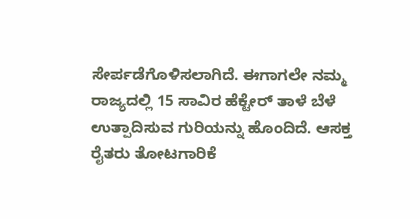ಸೇರ್ಪಡೆಗೊಳಿಸಲಾಗಿದೆ. ಈಗಾಗಲೇ ನಮ್ಮ ರಾಜ್ಯದಲ್ಲಿ 15 ಸಾವಿರ‌ ಹೆಕ್ಟೇರ್ ತಾಳೆ ಬೆಳೆ ಉತ್ಪಾದಿಸುವ ಗುರಿಯನ್ನು ಹೊಂದಿದೆ. ಆಸಕ್ತ ರೈತರು ತೋಟಗಾರಿಕೆ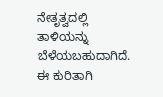ನೇತೃತ್ವದಲ್ಲಿ ತಾಳಿಯನ್ನು ಬೆಳೆಯಬಹುದಾಗಿದೆ. ಈ ಕುರಿತಾಗಿ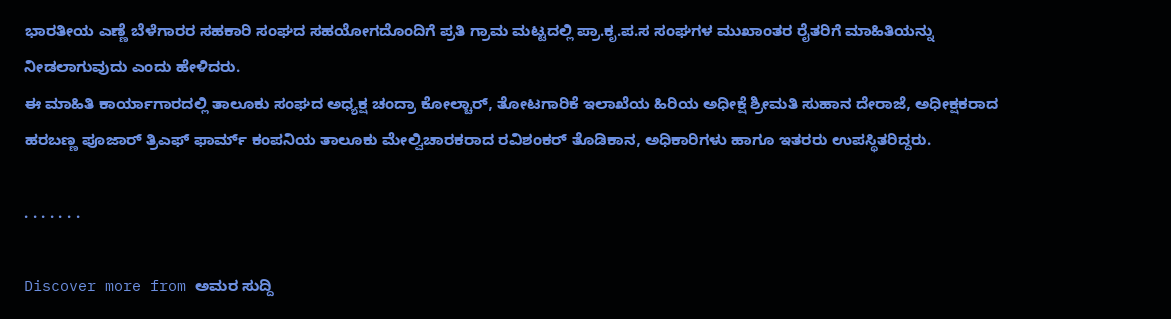ಭಾರತೀಯ ಎಣ್ಣೆ ಬೆಳೆಗಾರರ ಸಹಕಾರಿ ಸಂಘದ ಸಹಯೋಗದೊಂದಿಗೆ ಪ್ರತಿ ಗ್ರಾಮ ಮಟ್ಟದಲ್ಲಿ ಪ್ರಾ.ಕೃ.ಪ.ಸ ಸಂಘಗಳ ಮುಖಾಂತರ ರೈತರಿಗೆ ಮಾಹಿತಿಯನ್ನು ನೀಡಲಾಗುವುದು ಎಂದು ಹೇಳಿದರು.
ಈ ಮಾಹಿತಿ ಕಾರ್ಯಾಗಾರದಲ್ಲಿ ತಾಲೂಕು ಸಂಘದ ಅಧ್ಯಕ್ಷ ಚಂದ್ರಾ‌‌‌ ಕೋಲ್ಚಾರ್, ತೋಟಗಾರಿಕೆ ಇಲಾಖೆಯ ಹಿರಿಯ ಅಧೀಕ್ಷೆ ಶ್ರೀಮತಿ ಸುಹಾನ ದೇರಾಜೆ, ಅಧೀಕ್ಷಕರಾದ ಹರಬಣ್ಣ ಪೂಜಾರ್ ತ್ರಿಎಫ್ ಫಾರ್ಮ್ ಕಂಪನಿಯ ತಾಲೂಕು ಮೇಲ್ವಿಚಾರಕರಾದ ರವಿಶಂಕರ್ ತೊಡಿಕಾನ, ಅಧಿಕಾರಿಗಳು ಹಾಗೂ ಇತರರು ಉಪಸ್ಥಿತರಿದ್ದರು.

. . . . . . .

Discover more from ಅಮರ ಸುದ್ದಿ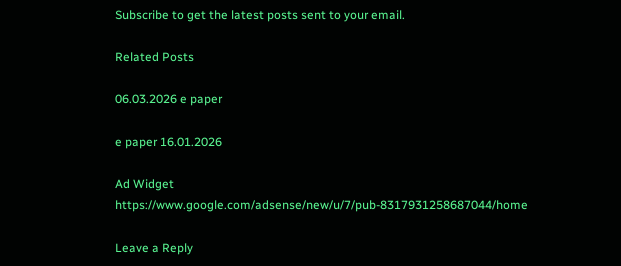Subscribe to get the latest posts sent to your email.

Related Posts

06.03.2026 e paper

e paper 16.01.2026

Ad Widget
https://www.google.com/adsense/new/u/7/pub-8317931258687044/home

Leave a Reply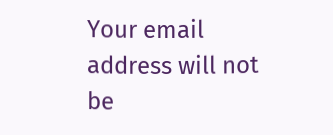Your email address will not be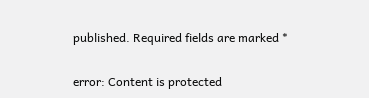published. Required fields are marked *

error: Content is protected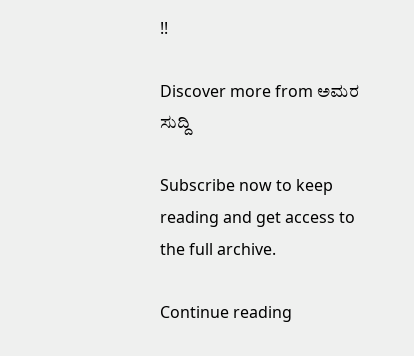!!

Discover more from ಅಮರ ಸುದ್ದಿ

Subscribe now to keep reading and get access to the full archive.

Continue reading